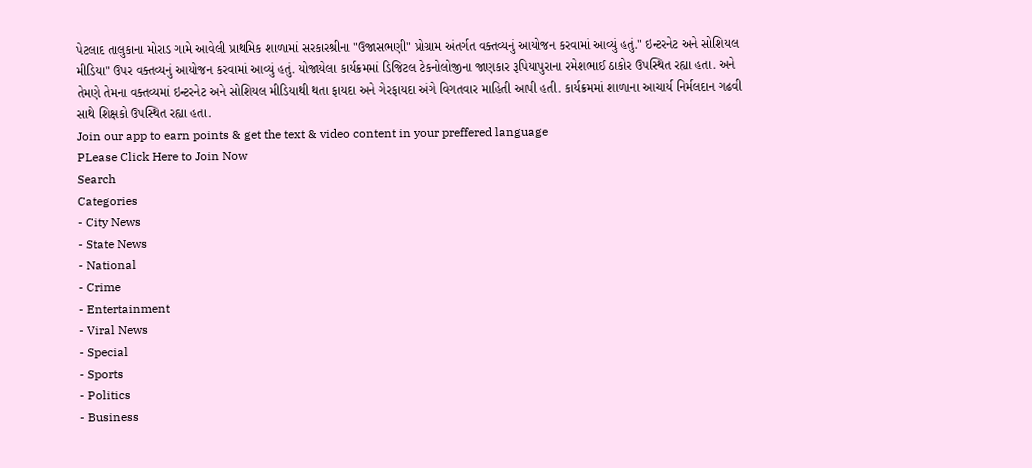પેટલાદ તાલુકાના મોરાડ ગામે આવેલી પ્રાથમિક શાળામાં સરકારશ્રીના "ઉજાસભણી" પ્રોગ્રામ અંતર્ગત વક્તવ્યનું આયોજન કરવામાં આવ્યું હતું." ઇન્ટરનેટ અને સોશિયલ મીડિયા" ઉપર વક્તવ્યનું આયોજન કરવામાં આવ્યું હતું. યોજાયેલા કાર્યક્રમમાં ડિજિટલ ટેકનોલોજીના જાણકાર રૂપિયાપુરાના રમેશભાઈ ઠાકોર ઉપસ્થિત રહ્યા હતા. અને તેમણે તેમના વક્તવ્યમાં ઇન્ટરનેટ અને સોશિયલ મીડિયાથી થતા ફાયદા અને ગેરફાયદા અંગે વિગતવાર માહિતી આપી હતી. કાર્યક્રમમાં શાળાના આચાર્ય નિર્મલદાન ગઢવી સાથે શિક્ષકો ઉપસ્થિત રહ્યા હતા.
Join our app to earn points & get the text & video content in your preffered language
PLease Click Here to Join Now
Search
Categories
- City News
- State News
- National
- Crime
- Entertainment
- Viral News
- Special
- Sports
- Politics
- Business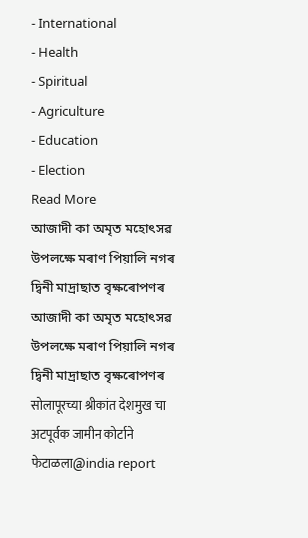- International
- Health
- Spiritual
- Agriculture
- Education
- Election
Read More
আজাদী কা অমৃত মহোৎসৱ উপলক্ষে মৰাণ পিয়ালি নগৰ দ্বিনী মাদ্ৰাছাত বৃক্ষৰোপণৰ
আজাদী কা অমৃত মহোৎসৱ উপলক্ষে মৰাণ পিয়ালি নগৰ দ্বিনী মাদ্ৰাছাত বৃক্ষৰোপণৰ
सोलापूरच्या श्रीकांत देशमुख चा अटपूर्वक जामीन कोर्टाने फेटाळला@india report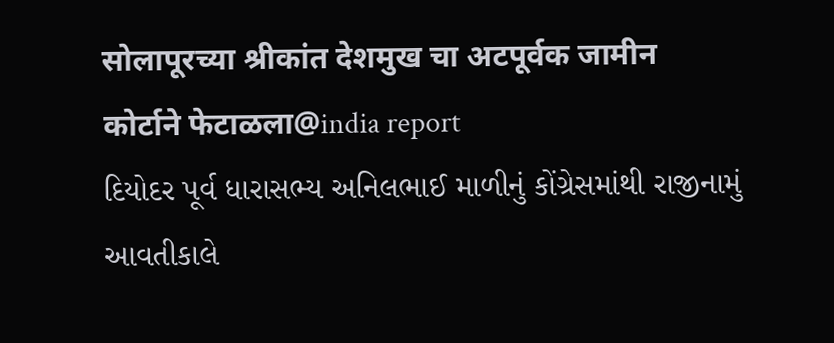सोलापूरच्या श्रीकांत देशमुख चा अटपूर्वक जामीन कोर्टाने फेटाळला@india report
દિયોદર પૂર્વ ધારાસભ્ય અનિલભાઈ માળીનું કોંગ્રેસમાંથી રાજીનામું આવતીકાલે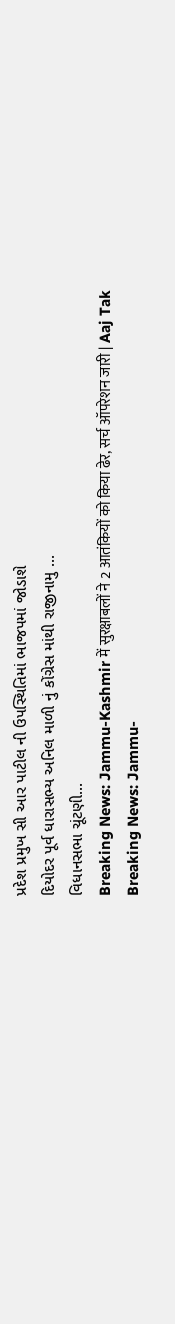પ્રદેશ પ્રમુખ સી આર પાટીલ ની ઉપસ્થિતિમાં ભાજપમાં જોડાશે
દિયોદર પૂર્વ ધારાસભ્ય અનિલ માળી નું કોંગ્રેસ માંથી રાજીનામુ ...
વિધાનસભા ચૂંટણી...
Breaking News: Jammu-Kashmir में सुरक्षाबलों ने 2 आतंकियों को किया ढेर, सर्च ऑपरेशन जारी | Aaj Tak
Breaking News: Jammu-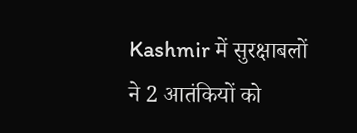Kashmir में सुरक्षाबलों ने 2 आतंकियों को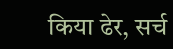किया ढेर, सर्च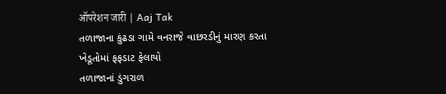ऑपरेशन जारी | Aaj Tak
તળાજાના કુંઢડા ગામે વનરાજે વાછરડીનું મારણ કરતા ખેડૂતોમાં ફફડાટ ફેલાયો
તળાજાનાં ડુંગરાળ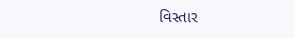વિસ્તાર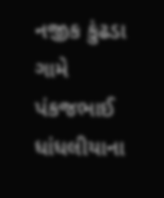નજીક કુંઢડા ગામે પંકજભાઈ ધાંધલીયાના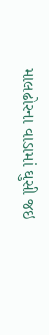માલઢોરના વાડામાં ઘુસી જઇ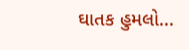ઘાતક હુમલો...